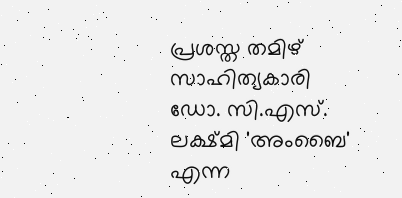പ്രശസ്ത തമിഴ് സാഹിത്യകാരി ഡോ. സി.എസ്. ലക്ഷ്മി 'അംബൈ' എന്ന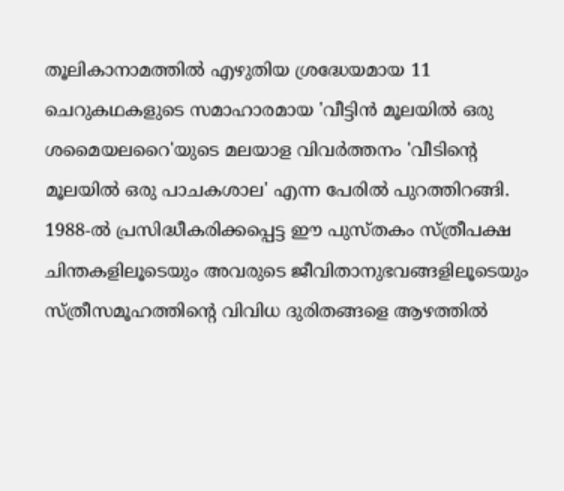തൂലികാനാമത്തിൽ എഴുതിയ ശ്രദ്ധേയമായ 11 ചെറുകഥകളുടെ സമാഹാരമായ 'വീട്ടിൻ മൂലയിൽ ഒരു ശമൈയലറൈ'യുടെ മലയാള വിവർത്തനം 'വീടിന്റെ മൂലയിൽ ഒരു പാചകശാല' എന്ന പേരിൽ പുറത്തിറങ്ങി. 1988-ൽ പ്രസിദ്ധീകരിക്കപ്പെട്ട ഈ പുസ്തകം സ്ത്രീപക്ഷ ചിന്തകളിലൂടെയും അവരുടെ ജീവിതാനുഭവങ്ങളിലൂടെയും സ്ത്രീസമൂഹത്തിന്റെ വിവിധ ദുരിതങ്ങളെ ആഴത്തിൽ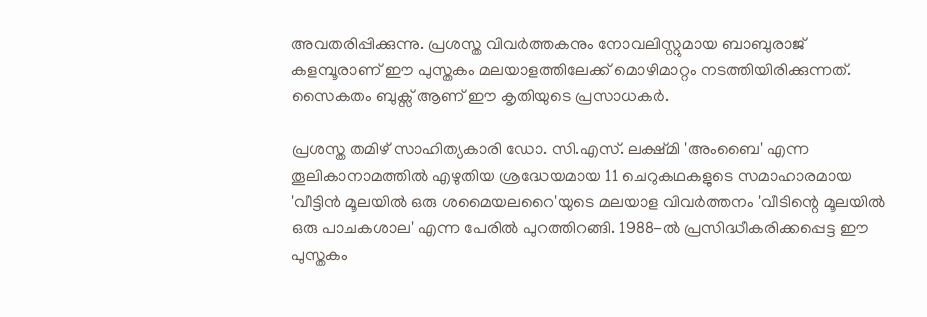അവതരിപ്പിക്കുന്നു. പ്രശസ്ത വിവർത്തകനും നോവലിസ്റ്റുമായ ബാബുരാജ് കളമ്പൂരാണ് ഈ പുസ്തകം മലയാളത്തിലേക്ക് മൊഴിമാറ്റം നടത്തിയിരിക്കുന്നത്. സൈകതം ബുക്സ് ആണ് ഈ കൃതിയുടെ പ്രസാധകർ.

പ്രശസ്ത തമിഴ് സാഹിത്യകാരി ഡോ. സി.എസ്. ലക്ഷ്മി 'അംബൈ' എന്ന തൂലികാനാമത്തിൽ എഴുതിയ ശ്രദ്ധേയമായ 11 ചെറുകഥകളുടെ സമാഹാരമായ 'വീട്ടിൻ മൂലയിൽ ഒരു ശമൈയലറൈ'യുടെ മലയാള വിവർത്തനം 'വീടിന്റെ മൂലയിൽ ഒരു പാചകശാല' എന്ന പേരിൽ പുറത്തിറങ്ങി. 1988-ൽ പ്രസിദ്ധീകരിക്കപ്പെട്ട ഈ പുസ്തകം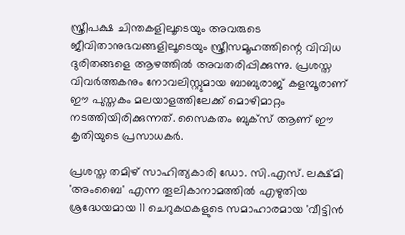സ്ത്രീപക്ഷ ചിന്തകളിലൂടെയും അവരുടെ ജീവിതാനുഭവങ്ങളിലൂടെയും സ്ത്രീസമൂഹത്തിന്റെ വിവിധ ദുരിതങ്ങളെ ആഴത്തിൽ അവതരിപ്പിക്കുന്നു. പ്രശസ്ത വിവർത്തകനും നോവലിസ്റ്റുമായ ബാബുരാജ് കളമ്പൂരാണ് ഈ പുസ്തകം മലയാളത്തിലേക്ക് മൊഴിമാറ്റം നടത്തിയിരിക്കുന്നത്. സൈകതം ബുക്സ് ആണ് ഈ കൃതിയുടെ പ്രസാധകർ.

പ്രശസ്ത തമിഴ് സാഹിത്യകാരി ഡോ. സി.എസ്. ലക്ഷ്മി 'അംബൈ' എന്ന തൂലികാനാമത്തിൽ എഴുതിയ ശ്രദ്ധേയമായ 11 ചെറുകഥകളുടെ സമാഹാരമായ 'വീട്ടിൻ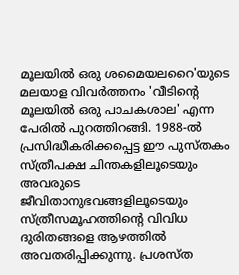മൂലയിൽ ഒരു ശമൈയലറൈ'യുടെ മലയാള വിവർത്തനം 'വീടിന്റെ മൂലയിൽ ഒരു പാചകശാല' എന്ന പേരിൽ പുറത്തിറങ്ങി. 1988-ൽ പ്രസിദ്ധീകരിക്കപ്പെട്ട ഈ പുസ്തകം സ്ത്രീപക്ഷ ചിന്തകളിലൂടെയും അവരുടെ ജീവിതാനുഭവങ്ങളിലൂടെയും സ്ത്രീസമൂഹത്തിന്റെ വിവിധ ദുരിതങ്ങളെ ആഴത്തിൽ അവതരിപ്പിക്കുന്നു. പ്രശസ്ത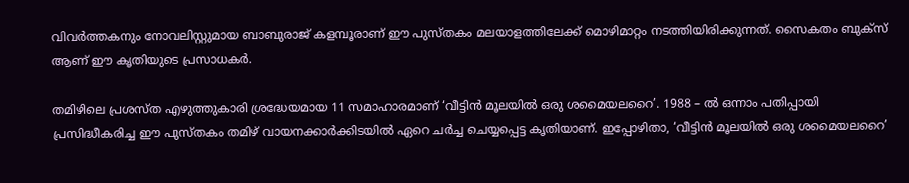വിവർത്തകനും നോവലിസ്റ്റുമായ ബാബുരാജ് കളമ്പൂരാണ് ഈ പുസ്തകം മലയാളത്തിലേക്ക് മൊഴിമാറ്റം നടത്തിയിരിക്കുന്നത്. സൈകതം ബുക്സ് ആണ് ഈ കൃതിയുടെ പ്രസാധകർ.

തമിഴിലെ പ്രശസ്ത എഴുത്തുകാരി ശ്രദ്ധേയമായ 11 സമാഹാരമാണ് ‘വീട്ടിൻ മൂലയിൽ ഒരു ശമൈയലറൈ’. 1988 – ൽ ഒന്നാം പതിപ്പായി പ്രസിദ്ധീകരിച്ച ഈ പുസ്തകം തമിഴ് വായനക്കാർക്കിടയിൽ ഏറെ ചർച്ച ചെയ്യപ്പെട്ട കൃതിയാണ്. ഇപ്പോഴിതാ, ‘വീട്ടിൻ മൂലയിൽ ഒരു ശമൈയലറൈ’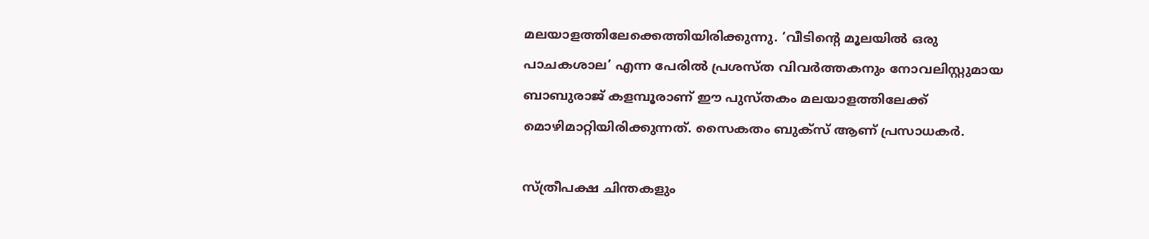മലയാളത്തിലേക്കെത്തിയിരിക്കുന്നു. ‘വീടിന്റെ മൂലയിൽ ഒരു പാചകശാല’ എന്ന പേരിൽ പ്രശസ്ത വിവർത്തകനും നോവലിസ്റ്റുമായ ബാബുരാജ് കളമ്പൂരാണ് ഈ പുസ്തകം മലയാളത്തിലേക്ക് മൊഴിമാറ്റിയിരിക്കുന്നത്. സൈകതം ബുക്സ് ആണ് പ്രസാധകർ.

സ്ത്രീപക്ഷ ചിന്തകളും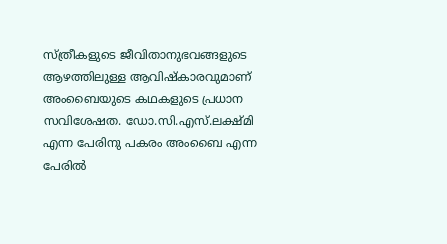സ്ത്രീകളുടെ ജീവിതാനുഭവങ്ങളുടെ ആഴത്തിലുള്ള ആവിഷ്കാരവുമാണ് അംബൈയുടെ കഥകളുടെ പ്രധാന സവിശേഷത. ഡോ.സി.എസ്.ലക്ഷ്മി എന്ന പേരിനു പകരം അംബൈ എന്ന പേരിൽ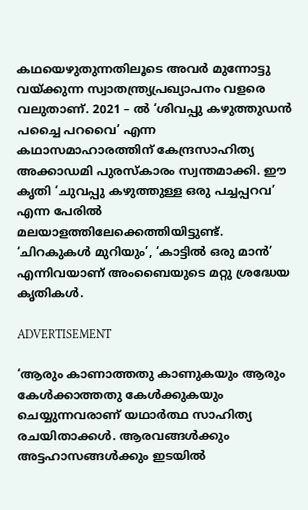കഥയെഴുതുന്നതിലൂടെ അവർ മുന്നോട്ടു വയ്ക്കുന്ന സ്വാതന്ത്ര്യപ്രഖ്യാപനം വളരെ വലുതാണ്. 2021 – ൽ ‘ശിവപ്പു കഴുത്തുഡൻ പച്ചൈ പറവൈ’ എന്ന കഥാസമാഹാരത്തിന് കേന്ദ്രസാഹിത്യ അക്കാഡമി പുരസ്കാരം സ്വന്തമാക്കി. ഈ കൃതി ‘ചുവപ്പു കഴുത്തുള്ള ഒരു പച്ചപ്പറവ’ എന്ന പേരിൽ മലയാളത്തിലേക്കെത്തിയിട്ടുണ്ട്. ‘ചിറകുകൾ മുറിയും’, ‘കാട്ടിൽ ഒരു മാൻ’ എന്നിവയാണ് അംബൈയുടെ മറ്റു ശ്രദ്ധേയ കൃതികൾ.

ADVERTISEMENT

‘ആരും കാണാത്തതു കാണുകയും ആരും കേള്‍ക്കാത്തതു കേള്‍ക്കുകയും ചെയ്യുന്നവരാണ് യഥാര്‍ത്ഥ സാഹിത്യ രചയിതാക്കള്‍. ആരവങ്ങള്‍ക്കും അട്ടഹാസങ്ങള്‍ക്കും ഇടയില്‍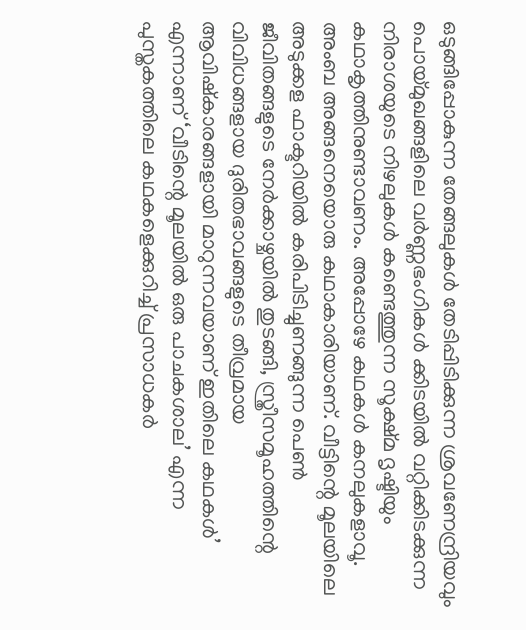ഒടുങ്ങിപ്പോകുന്ന തേങ്ങലുകള്‍ തേടിപ്പിടിക്കുന്ന ശ്രവണേന്ദ്രിയവും പൊയ്മുഖങ്ങളിലെ വര്‍ണ്ണഭംഗികള്‍ ക്കിടയില്‍ വറ്റിക്കിടക്കുന്ന നിരാശയുടെ നിഴലുകള്‍ കണ്ടെത്തുന്ന സൂക്ഷ്മ ദൃഷ്ടിയും കഥാകൃത്തിനുണ്ടാവണം. അപ്പോഴേ കഥകള്‍ കനലുകളാവൂ. അംബ അങ്ങനെയൊരു കഥാകാരിയാണ്. വീട്ടിന്റെ മൂലയിലെ അടുക്കള ഫാക്ടറിയില്‍ കരിപിടിച്ചുണങ്ങുന്ന പെണ്‍ ജീവിതങ്ങളുടെ നേര്‍ക്കാഴ്ചയില്‍ തുടങ്ങി, സ്ത്രീസമൂഹത്തിന്റെ വിവിധങ്ങളായ ദുരിതഭാവങ്ങളുടെ തീവ്രമായ ആവിഷ്‌കാരങ്ങളായി മാറുന്നവയാണ് ഇതിലെ കഥകള്‍’ എന്നാണ് ‘വീടിന്റെ മൂലയിൽ ഒരു പാചകശാല’ എന്ന പുസ്തകത്തിലെ കഥകളെക്കുറിച്ച് പ്രസാധകർ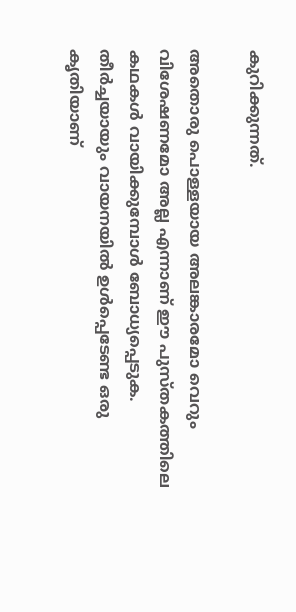കുറിക്കുന്നത്.

അതൊരു പൊള്ളയായ അലങ്കാരമോ വെറും വിശേഷണമോ അല്ല എന്നാണ് ഈ പുസ്തകത്തിലെ കഥകൾ വായിക്കുമ്പോൾ ബോധ്യപ്പെടുക. തീർച്ചയായും വായനയിൽ ഉൾപ്പെടേണ്ട ഒരു കൃതിയാണ്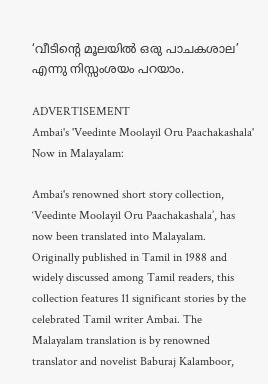‘വീടിന്റെ മൂലയിൽ ഒരു പാചകശാല’ എന്നു നിസ്സംശയം പറയാം.

ADVERTISEMENT
Ambai's 'Veedinte Moolayil Oru Paachakashala' Now in Malayalam:

Ambai's renowned short story collection, ‘Veedinte Moolayil Oru Paachakashala’, has now been translated into Malayalam. Originally published in Tamil in 1988 and widely discussed among Tamil readers, this collection features 11 significant stories by the celebrated Tamil writer Ambai. The Malayalam translation is by renowned translator and novelist Baburaj Kalamboor,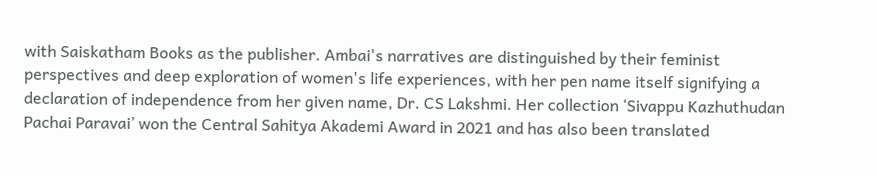with Saiskatham Books as the publisher. Ambai's narratives are distinguished by their feminist perspectives and deep exploration of women's life experiences, with her pen name itself signifying a declaration of independence from her given name, Dr. CS Lakshmi. Her collection ‘Sivappu Kazhuthudan Pachai Paravai’ won the Central Sahitya Akademi Award in 2021 and has also been translated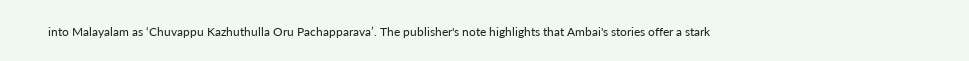into Malayalam as ‘Chuvappu Kazhuthulla Oru Pachapparava’. The publisher's note highlights that Ambai's stories offer a stark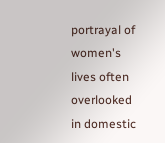portrayal of women's lives often overlooked in domestic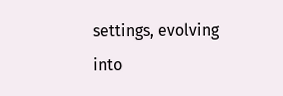settings, evolving into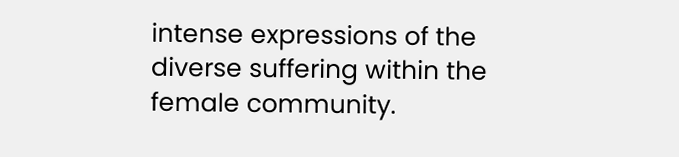intense expressions of the diverse suffering within the female community.